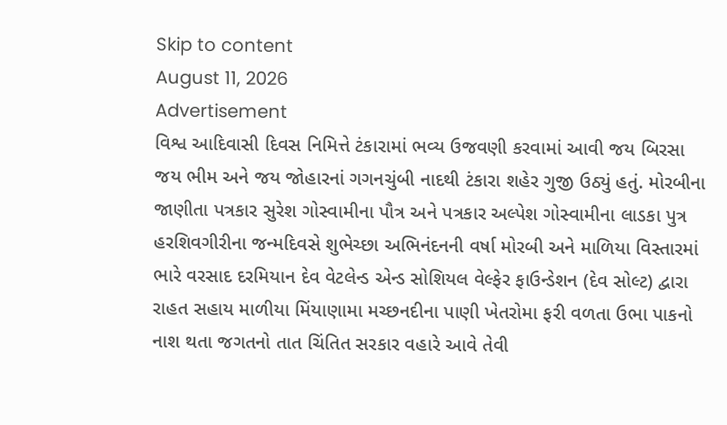Skip to content
August 11, 2026
Advertisement
વિશ્વ આદિવાસી દિવસ નિમિત્તે ટંકારામાં ભવ્ય ઉજવણી કરવામાં આવી જય બિરસા જય ભીમ અને જય જોહારનાં ગગનચુંબી નાદથી ટંકારા શહેર ગુજી ઉઠ્યું હતું. મોરબીના જાણીતા પત્રકાર સુરેશ ગોસ્વામીના પૌત્ર અને પત્રકાર અલ્પેશ ગોસ્વામીના લાડકા પુત્ર હરશિવગીરીના જન્મદિવસે શુભેચ્છા અભિનંદનની વર્ષા મોરબી અને માળિયા વિસ્તારમાં ભારે વરસાદ દરમિયાન દેવ વેટલેન્ડ એન્ડ સોશિયલ વેલ્ફેર ફાઉન્ડેશન (દેવ સોલ્ટ) દ્વારા રાહત સહાય માળીયા મિંયાણામા મચ્છનદીના પાણી ખેતરોમા ફરી વળતા ઉભા પાકનો નાશ થતા જગતનો તાત ચિંતિત સરકાર વહારે આવે તેવી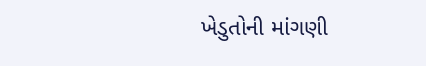ખેડુતોની માંગણી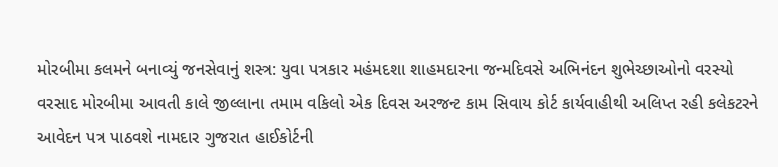મોરબીમા કલમને બનાવ્યું જનસેવાનું શસ્ત્ર: યુવા પત્રકાર મહંમદશા શાહમદારના જન્મદિવસે અભિનંદન શુભેચ્છાઓનો વરસ્યો વરસાદ મોરબીમા આવતી કાલે જીલ્લાના તમામ વકિલો એક દિવસ અરજન્ટ કામ સિવાય કોર્ટ કાર્યવાહીથી અલિપ્ત રહી કલેકટરને આવેદન પત્ર પાઠવશે નામદાર ગુજરાત હાઈકોર્ટની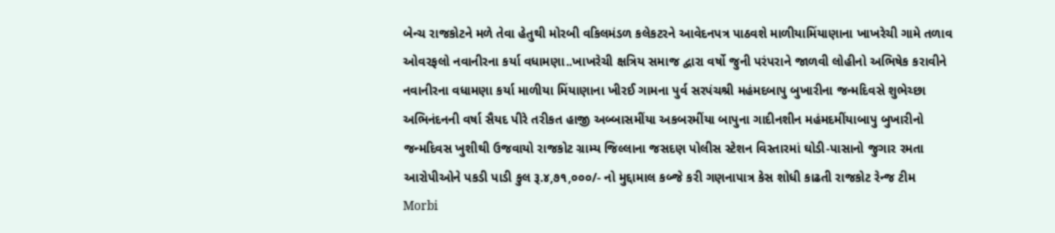બેન્ચ રાજકોટને મળે તેવા હેતુથી મોરબી વકિલમંડળ કલેકટરને આવેદનપત્ર પાઠવશે માળીયામિંયાણાના ખાખરેચી ગામે તળાવ ઓવરફલો નવાનીરના કર્યા વધામણા..ખાખરેચી ક્ષત્રિય સમાજ દ્વારા વર્ષો જુની પરંપરાને જાળવી લોહીનો અભિષેક કરાવીને નવાનીરના વધામણા કર્યા માળીયા મિંયાણાના ખીરઈ ગામના પુર્વ સરપંચશ્રી મહંમદબાપુ બુખારીના જન્મદિવસે શુભેચ્છા અભિનંદનની વર્ષા સૈયદ પીરે તરીકત હાજી અબ્બાસમીંયા અકબરમીંયા બાપુના ગાદીનશીન મહંમદમીંયાબાપુ બુખારીનો જન્મદિવસ ખુશીથી ઉજવાયો રાજકોટ ગ્રામ્ય જિલ્લાના જસદણ પોલીસ સ્ટેશન વિસ્તારમાં ઘોડી-પાસાનો જુગાર રમતા આરોપીઓને પકડી પાડી કુલ રૂ.૪,૭૧,૦૦૦/- નો મુદ્દામાલ કબ્જે કરી ગણનાપાત્ર કેસ શોધી કાઢતી રાજકોટ રેન્જ ટીમ
Morbi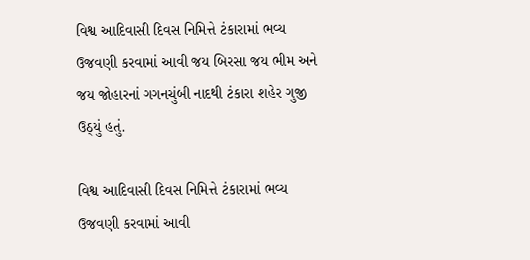વિશ્વ આદિવાસી દિવસ નિમિત્તે ટંકારામાં ભવ્ય ઉજવણી કરવામાં આવી જય બિરસા જય ભીમ અને જય જોહારનાં ગગનચુંબી નાદથી ટંકારા શહેર ગુજી ઉઠ્યું હતું.

વિશ્વ આદિવાસી દિવસ નિમિત્તે ટંકારામાં ભવ્ય ઉજવણી કરવામાં આવી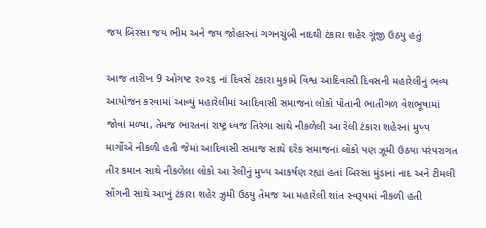જય બિરસા જય ભીમ અને જય જોહારનાં ગગનચુંબી નાદથી ટંકારા શહેર ગૂંજી ઉઠયુ હતું

આજ તારીખ 9 ઓગષ્ટ ૨૦૨૬ નાં દિવસે ટંકારા મુકામે વિશ્વ આદિવાસી દિવસની મહારેલીનું ભવ્ય આયોજન કરવામાં આવ્યું મહારેલીમાં આદિવાસી સમાજનાં લોકો પોતાની ભાતીગળ વેશભૂષામાં જોવાં મળ્યા, તેમજ ભારતનાં રાષ્ટ્ર ધ્વજ તિરંગા સાથે નીકળેલી આ રેલી ટંકારા શહેરનાં મુખ્ય માર્ગોએ નીકળી હતી જેમાં આદિવાસી સમાજ સાથે દરેક સમાજનાં લોકો પણ ઝૂમી ઉઠયા પરંપરાગત તીર કમાન સાથે નીકળેલા લોકો આ રેલીનું મુખ્ય આકર્ષણ રહ્યાં હતાં બિરસા મુંડાનાં નાદ અને ટીમલી સોંગની સાથે આખું ટંકારા શહેર ઝુમી ઉઠયુ તેમજ આ મહારેલી શાંત સ્વરૂપમાં નીકળી હતી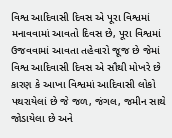વિશ્વ આદિવાસી દિવસ એ પૂરા વિશ્વમાં મનાવવામાં આવતો દિવસ છે, પૂરા વિશ્વમાં ઉજવવામાં આવતા તહેવારો જૂજ છે જેમાં વિશ્વ આદિવાસી દિવસ એ સૌથી મોખરે છે કારણ કે આખા વિશ્વમાં આદિવાસી લોકો પથરાયેલાં છે જે જળ, જંગલ, જમીન સાથે જોડાયેલા છે અને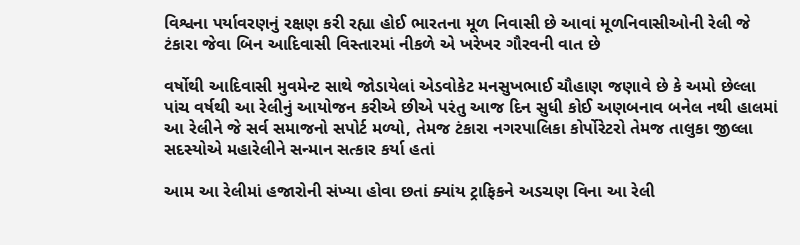વિશ્વના પર્યાવરણનું રક્ષણ કરી રહ્યા હોઈ ભારતના મૂળ નિવાસી છે આવાં મૂળનિવાસીઓની રેલી જે ટંકારા જેવા બિન આદિવાસી વિસ્તારમાં નીકળે એ ખરેખર ગૌરવની વાત છે

વર્ષોથી આદિવાસી મુવમેન્ટ સાથે જોડાયેલાં એડવોકેટ મનસુખભાઈ ચૌહાણ જણાવે છે કે અમો છેલ્લા પાંચ વર્ષથી આ રેલીનું આયોજન કરીએ છીએ પરંતુ આજ દિન સુધી કોઈ અણબનાવ બનેલ નથી હાલમાં આ રેલીને જે સર્વ સમાજનો સપોર્ટ મળ્યો, તેમજ ટંકારા નગરપાલિકા કોર્પોરેટરો તેમજ તાલુકા જીલ્લા સદસ્યોએ મહારેલીને સન્માન સત્કાર કર્યા હતાં

આમ આ રેલીમાં હજારોની સંખ્યા હોવા છતાં ક્યાંય ટ્રાફિકને અડચણ વિના આ રેલી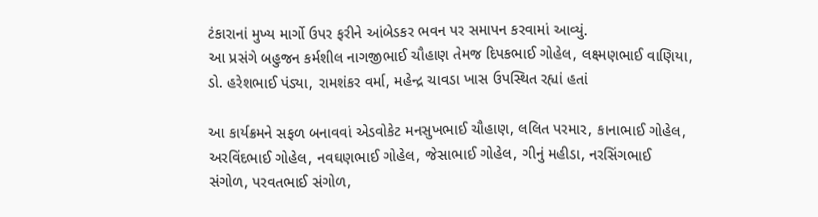ટંકારાનાં મુખ્ય માર્ગો ઉપર ફરીને આંબેડકર ભવન પર સમાપન કરવામાં આવ્યું.
આ પ્રસંગે બહુજન કર્મશીલ નાગજીભાઈ ચૌહાણ તેમજ દિપકભાઈ ગોહેલ, લક્ષ્મણભાઈ વાણિયા, ડો. હરેશભાઈ પંડ્યા, રામશંકર વર્મા, મહેન્દ્ર ચાવડા ખાસ ઉપસ્થિત રહ્યાં હતાં

આ કાર્યક્રમને સફળ બનાવવાં એડવોકેટ મનસુખભાઈ ચૌહાણ, લલિત પરમાર, કાનાભાઈ ગોહેલ, અરવિંદભાઈ ગોહેલ, નવઘણભાઈ ગોહેલ, જેસાભાઈ ગોહેલ, ગીનું મહીડા, નરસિંગભાઈ સંગોળ, પરવતભાઈ સંગોળ,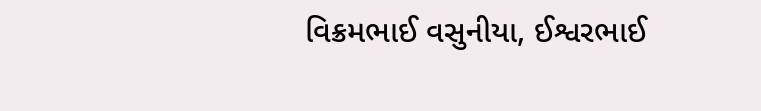વિક્રમભાઈ વસુનીયા, ઈશ્વરભાઈ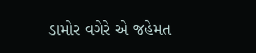ડામોર વગેરે એ જહેમત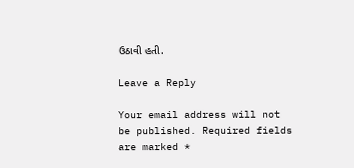ઉઠાવી હતી.

Leave a Reply

Your email address will not be published. Required fields are marked *